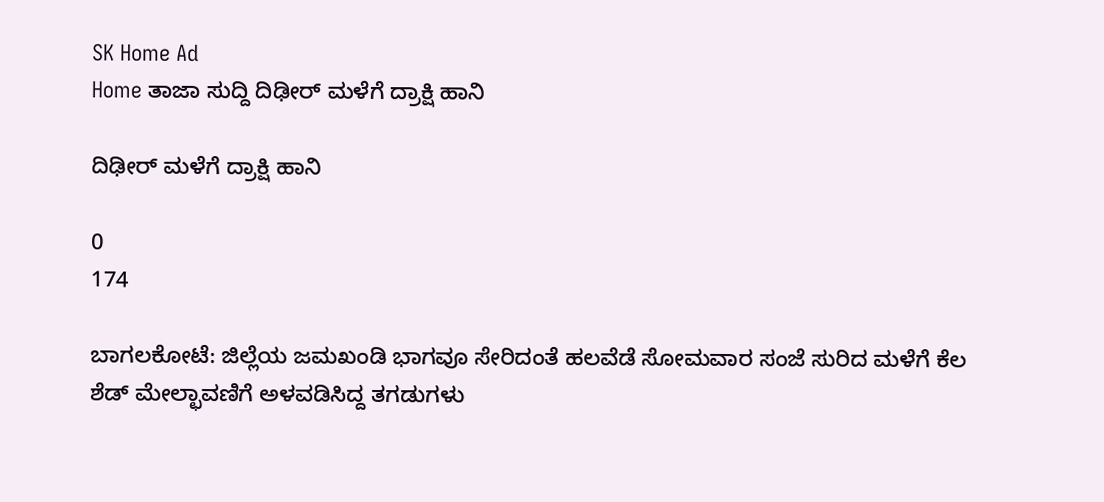SK Home Ad
Home ತಾಜಾ ಸುದ್ದಿ ದಿಢೀರ್ ಮಳೆಗೆ ದ್ರಾಕ್ಷಿ ಹಾನಿ

ದಿಢೀರ್ ಮಳೆಗೆ ದ್ರಾಕ್ಷಿ ಹಾನಿ

0
174

ಬಾಗಲಕೋಟೆ: ಜಿಲ್ಲೆಯ ಜಮಖಂಡಿ ಭಾಗವೂ ಸೇರಿದಂತೆ ಹಲವೆಡೆ ಸೋಮವಾರ ಸಂಜೆ ಸುರಿದ ಮಳೆಗೆ ಕೆಲ ಶೆಡ್ ಮೇಲ್ಛಾವಣಿಗೆ ಅಳವಡಿಸಿದ್ದ ತಗಡುಗಳು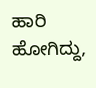ಹಾರಿ ಹೋಗಿದ್ದು,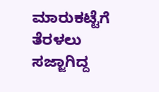ಮಾರುಕಟ್ಟೆಗೆ ತೆರಳಲು ಸಜ್ಜಾಗಿದ್ದ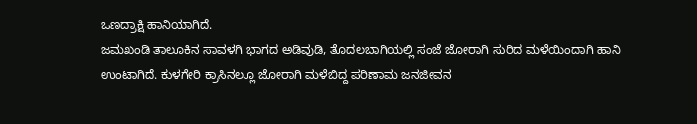ಒಣದ್ರಾಕ್ಷಿ ಹಾನಿಯಾಗಿದೆ.
ಜಮಖಂಡಿ ತಾಲೂಕಿನ ಸಾವಳಗಿ ಭಾಗದ ಅಡಿವುಡಿ, ತೊದಲಬಾಗಿಯಲ್ಲಿ ಸಂಜೆ ಜೋರಾಗಿ ಸುರಿದ ಮಳೆಯಿಂದಾಗಿ ಹಾನಿ ಉಂಟಾಗಿದೆ. ಕುಳಗೇರಿ ಕ್ರಾಸಿನಲ್ಲೂ ಜೋರಾಗಿ ಮಳೆಬಿದ್ದ ಪರಿಣಾಮ ಜನಜೀವನ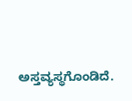ಅಸ್ತವ್ಯಸ್ಥಗೊಂಡಿದೆ.